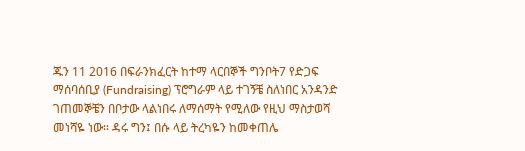ጁን 11 2016 በፍራንክፈርት ከተማ ላርበኞች ግንቦት7 የድጋፍ ማሰባሰቢያ (Fundraising) ፕሮግራም ላይ ተገኝቼ ስለነበር አንዳንድ ገጠመኞቼን በቦታው ላልነበሩ ለማሰማት የሚለው የዚህ ማስታወሻ መነሻዬ ነው። ዳሩ ግን፤ በሱ ላይ ትረካዬን ከመቀጠሌ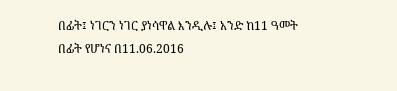በፊት፤ ነገርን ነገር ያነሳዋል እንዲሉ፤ አንድ ከ11 ዓመት በፊት የሆነና በ11.06.2016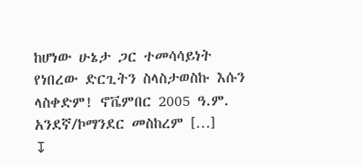ከሆነው ሁኔታ ጋር ተመሳሳይነት የነበረው ድርጊትን ስላስታወስኩ እሱን ላስቀድም! ኖቬምበር 2005 ዓ.ም. አንደኛ/ኮማንደር መስከረም […]
↧